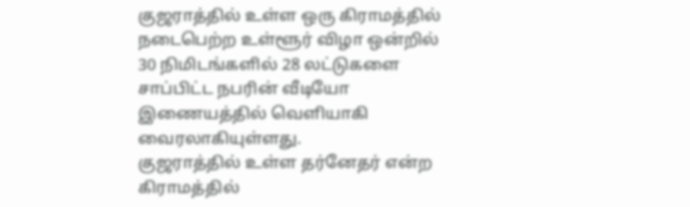குஜராத்தில் உள்ள ஒரு கிராமத்தில் நடைபெற்ற உள்ளூர் விழா ஒன்றில் 30 நிமிடங்களில் 28 லட்டுகளை சாப்பிட்ட நபரின் வீடியோ இணையத்தில் வெளியாகி வைரலாகியுள்ளது.
குஜராத்தில் உள்ள தர்னேதர் என்ற கிராமத்தில்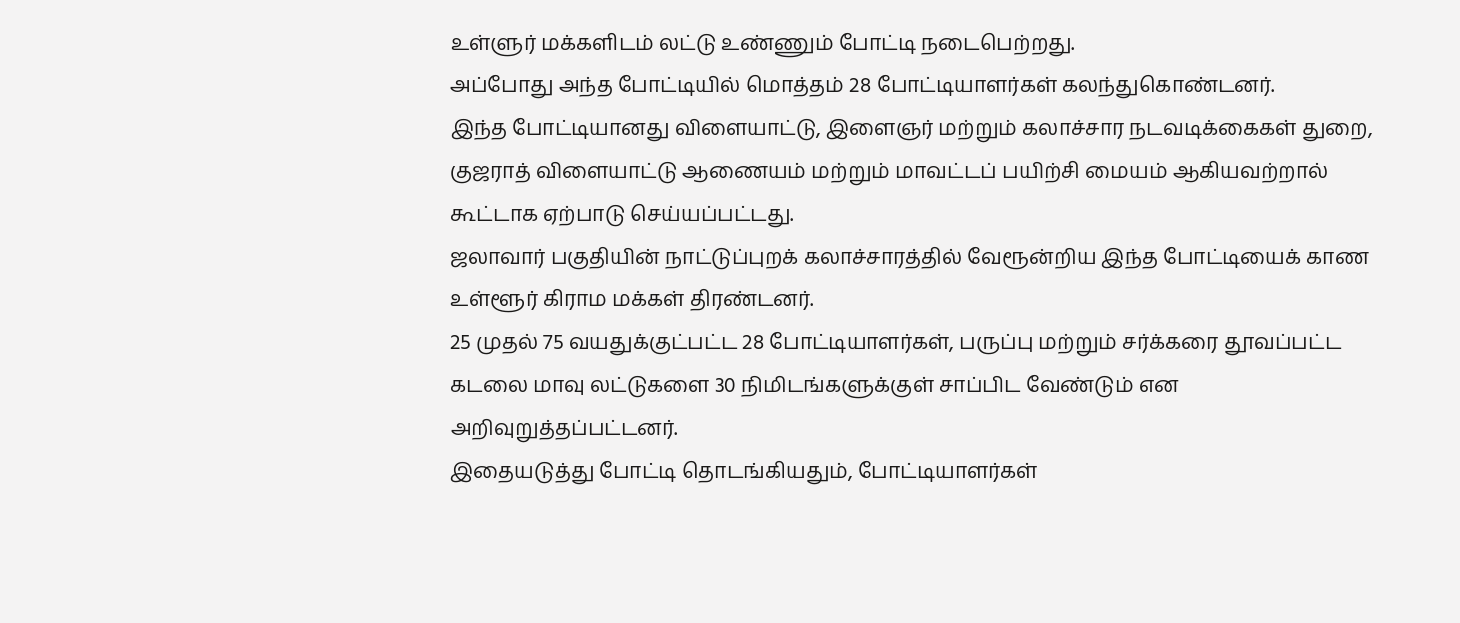உள்ளுர் மக்களிடம் லட்டு உண்ணும் போட்டி நடைபெற்றது.
அப்போது அந்த போட்டியில் மொத்தம் 28 போட்டியாளர்கள் கலந்துகொண்டனர்.
இந்த போட்டியானது விளையாட்டு, இளைஞர் மற்றும் கலாச்சார நடவடிக்கைகள் துறை, குஜராத் விளையாட்டு ஆணையம் மற்றும் மாவட்டப் பயிற்சி மையம் ஆகியவற்றால் கூட்டாக ஏற்பாடு செய்யப்பட்டது.
ஜலாவார் பகுதியின் நாட்டுப்புறக் கலாச்சாரத்தில் வேரூன்றிய இந்த போட்டியைக் காண உள்ளூர் கிராம மக்கள் திரண்டனர்.
25 முதல் 75 வயதுக்குட்பட்ட 28 போட்டியாளர்கள், பருப்பு மற்றும் சர்க்கரை தூவப்பட்ட கடலை மாவு லட்டுகளை 30 நிமிடங்களுக்குள் சாப்பிட வேண்டும் என அறிவுறுத்தப்பட்டனர்.
இதையடுத்து போட்டி தொடங்கியதும், போட்டியாளர்கள்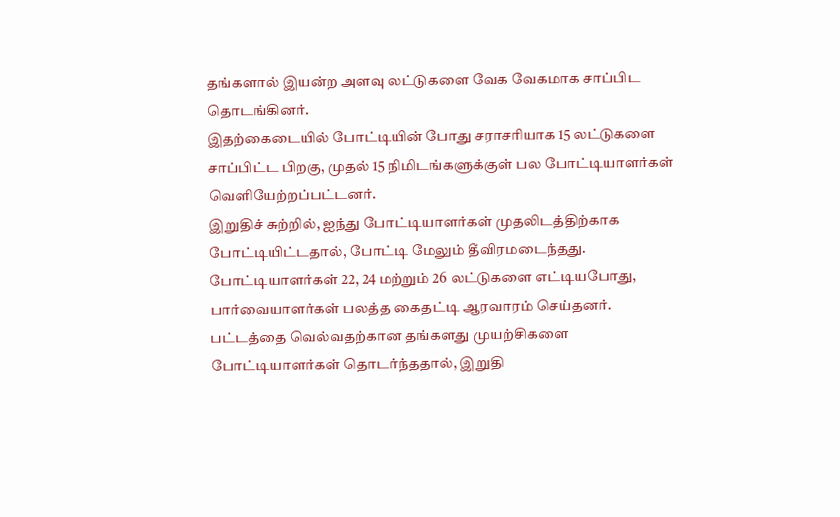தங்களால் இயன்ற அளவு லட்டுகளை வேக வேகமாக சாப்பிட தொடங்கினர்.
இதற்கைடையில் போட்டியின் போது சராசரியாக 15 லட்டுகளை சாப்பிட்ட பிறகு, முதல் 15 நிமிடங்களுக்குள் பல போட்டியாளர்கள் வெளியேற்றப்பட்டனர்.
இறுதிச் சுற்றில், ஐந்து போட்டியாளர்கள் முதலிடத்திற்காக போட்டியிட்டதால், போட்டி மேலும் தீவிரமடைந்தது.
போட்டியாளர்கள் 22, 24 மற்றும் 26 லட்டுகளை எட்டியபோது, பார்வையாளர்கள் பலத்த கைதட்டி ஆரவாரம் செய்தனர்.
பட்டத்தை வெல்வதற்கான தங்களது முயற்சிகளை போட்டியாளர்கள் தொடர்ந்ததால், இறுதி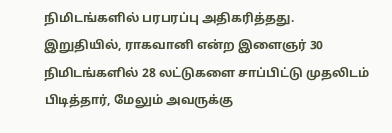நிமிடங்களில் பரபரப்பு அதிகரித்தது.
இறுதியில், ராகவானி என்ற இளைஞர் 30 நிமிடங்களில் 28 லட்டுகளை சாப்பிட்டு முதலிடம் பிடித்தார், மேலும் அவருக்கு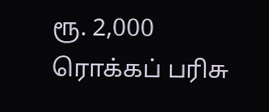ரூ. 2,000 ரொக்கப் பரிசு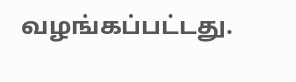வழங்கப்பட்டது.